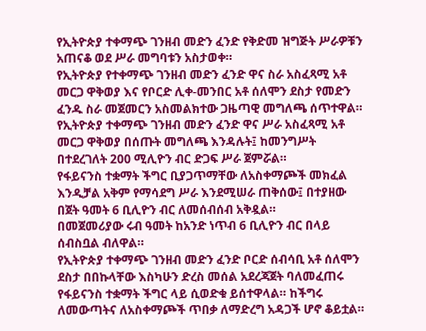የኢትዮጵያ ተቀማጭ ገንዘብ መድን ፈንድ የቅድመ ዝግጅት ሥራዎቹን አጠናቆ ወደ ሥራ መግባቱን አስታወቀ።
የኢትዮጵያ የተቀማጭ ገንዘብ መድን ፈንድ ዋና ስራ አስፈጻሚ አቶ መርጋ ዋቅወያ እና የቦርድ ሊቀ-መንበር አቶ ሰለሞን ደስታ የመድን ፈንዱ ስራ መጀመርን አስመልክተው ጋዜጣዊ መግለጫ ሰጥተዋል።
የኢትዮጵያ ተቀማጭ ገንዘብ መድን ፈንድ ዋና ሥራ አስፈጻሚ አቶ መርጋ ዋቅወያ በሰጡት መግለጫ እንዳሉት፤ ከመንግሥት በተደረገለት 200 ሚሊዮን ብር ድጋፍ ሥራ ጀምሯል።
የፋይናንስ ተቋማት ችግር ቢያጋጥማቸው ለአስቀማጮች መክፈል እንዲቻል አቅም የማሳደግ ሥራ እንደሚሠራ ጠቅሰው፤ በተያዘው በጀት ዓመት 6 ቢሊዮን ብር ለመሰብሰብ አቅዷል።
በመጀመሪያው ሩብ ዓመት ከአንድ ነጥብ 6 ቢሊዮን ብር በላይ ሰብስቧል ብለዋል።
የኢትዮጵያ ተቀማጭ ገንዘብ መድን ፈንድ ቦርድ ሰብሳቢ አቶ ሰለሞን ደስታ በበኩላቸው እስካሁን ድረስ መሰል አደረጃጀት ባለመፈጠሩ የፋይናንስ ተቋማት ችግር ላይ ሲወድቁ ይሰተዋላል። ከችግሩ ለመውጣትና ለአስቀማጮች ጥበቃ ለማድረግ አዳጋች ሆኖ ቆይቷል።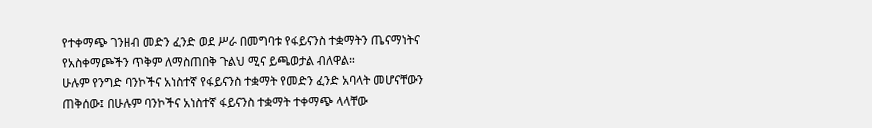የተቀማጭ ገንዘብ መድን ፈንድ ወደ ሥራ በመግባቱ የፋይናንስ ተቋማትን ጤናማነትና የአስቀማጮችን ጥቅም ለማስጠበቅ ጉልህ ሚና ይጫወታል ብለዋል።
ሁሉም የንግድ ባንኮችና አነስተኛ የፋይናንስ ተቋማት የመድን ፈንድ አባላት መሆናቸውን ጠቅሰው፤ በሁሉም ባንኮችና አነስተኛ ፋይናንስ ተቋማት ተቀማጭ ላላቸው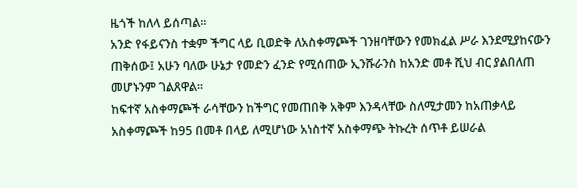ዜጎች ከለላ ይሰጣል።
አንድ የፋይናንስ ተቋም ችግር ላይ ቢወድቅ ለአስቀማጮች ገንዘባቸውን የመክፈል ሥራ እንደሚያከናውን ጠቅሰው፤ አሁን ባለው ሁኔታ የመድን ፈንድ የሚሰጠው ኢንሹራንስ ከአንድ መቶ ሺህ ብር ያልበለጠ መሆኑንም ገልጸዋል።
ከፍተኛ አስቀማጮች ራሳቸውን ከችግር የመጠበቅ አቅም እንዳላቸው ስለሚታመን ከአጠቃላይ አስቀማጮች ከ95 በመቶ በላይ ለሚሆነው አነስተኛ አስቀማጭ ትኩረት ሰጥቶ ይሠራል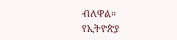ብለዋል።
የኢትዮጵያ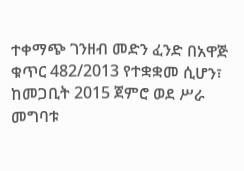ተቀማጭ ገንዘብ መድን ፈንድ በአዋጅ ቁጥር 482/2013 የተቋቋመ ሲሆን፣ ከመጋቢት 2015 ጀምሮ ወደ ሥራ መግባቱ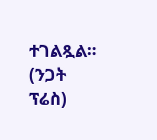ተገልጿል።
(ንጋት ፕሬስ)